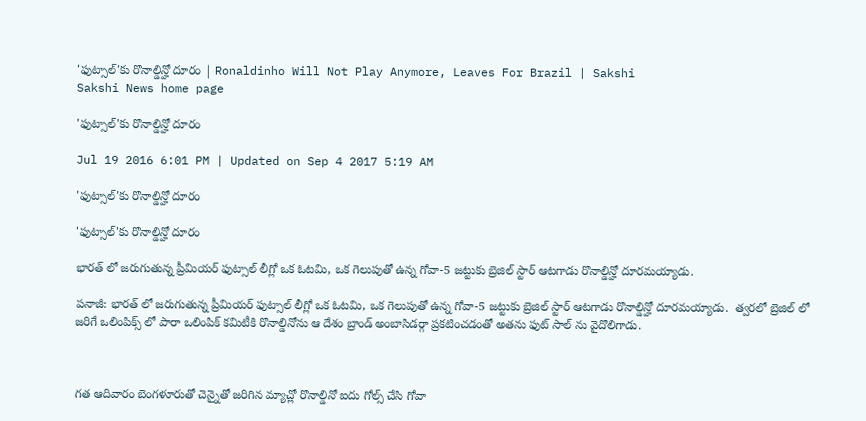'ఫుట్సాల్'కు రొనాల్డిన్హో దూరం | Ronaldinho Will Not Play Anymore, Leaves For Brazil | Sakshi
Sakshi News home page

'ఫుట్సాల్'కు రొనాల్డిన్హో దూరం

Jul 19 2016 6:01 PM | Updated on Sep 4 2017 5:19 AM

'ఫుట్సాల్'కు రొనాల్డిన్హో దూరం

'ఫుట్సాల్'కు రొనాల్డిన్హో దూరం

భారత్ లో జరుగుతున్న ప్రీమియర్ ఫుట్సాల్ లీగ్లో ఒక ఓటమి, ఒక గెలుపుతో ఉన్న గోవా-5 జట్టుకు బ్రెజిల్ స్టార్ ఆటగాడు రొనాల్డిన్హో దూరమయ్యాడు.

పనాజీ: భారత్ లో జరుగుతున్న ప్రీమియర్ ఫుట్సాల్ లీగ్లో ఒక ఓటమి, ఒక గెలుపుతో ఉన్న గోవా-5 జట్టుకు బ్రెజిల్ స్టార్ ఆటగాడు రొనాల్డిన్హో దూరమయ్యాడు.  త్వరలో బ్రెజిల్ లో జరిగే ఒలింపిక్స్ లో పారా ఒలింపిక్ కమిటీకి రొనాల్డినోను ఆ దేశం బ్రాండ్ అంబాసిడర్గా ప్రకటించడంతో అతను ఫుట్ సాల్ ను వైదొలిగాడు.



గత ఆదివారం బెంగళూరుతో చెన్నైతో జరిగిన మ్యాచ్లో రొనాల్డినో ఐదు గోల్స్ చేసి గోవా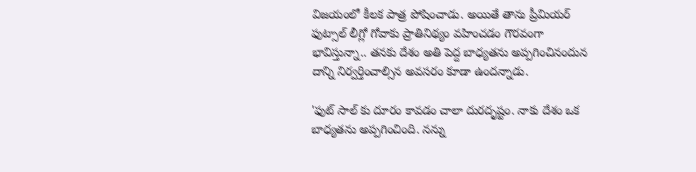విజయంలో కీలక పాత్ర పోషించాడు. అయితే తాను ప్రీమియర్ ఫుట్సాల్ లీగ్లో గోవాకు ప్రాతినిథ్యం వహించడం గౌరవంగా భావిస్తున్నా.. తనకు దేశం అతి పెద్ద బాధ్యతను అప్పగించినందున దాన్ని నిర్వర్తించాల్సిన అవసరం కూడా ఉందన్నాడు.

'ఫుట్ సాల్ కు దూరం కావడం చాలా దురదృష్టం. నాకు దేశం ఒక బాధ్యతను అప్పగించింది. నన్ను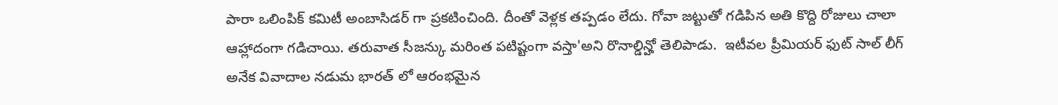పారా ఒలింపిక్ కమిటీ అంబాసిడర్ గా ప్రకటించింది. దీంతో వెళ్లక తప్పడం లేదు. గోవా జట్టుతో గడిపిన అతి కొద్ది రోజులు చాలా ఆహ్లాదంగా గడిచాయి. తరువాత సీజన్కు మరింత పటిష్టంగా వస్తా'అని రొనాల్డిన్హో తెలిపాడు.  ఇటీవల ప్రీమియర్ ఫుట్ సాల్ లీగ్ అనేక వివాదాల నడుమ భారత్ లో ఆరంభమైన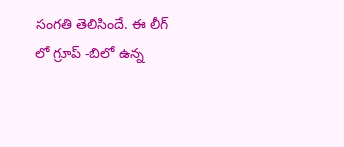సంగతి తెలిసిందే. ఈ లీగ్ లో గ్రూప్ -బిలో ఉన్న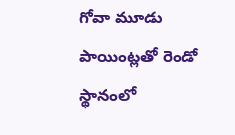గోవా మూడు పాయింట్లతో రెండో స్థానంలో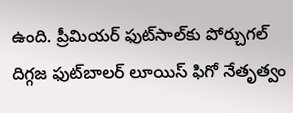ఉంది. ప్రీమియర్ ఫుట్‌సాల్‌కు పోర్చుగల్ దిగ్గజ ఫుట్‌బాలర్ లూయిస్ ఫిగో నేతృత్వం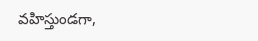వహిస్తుండగా,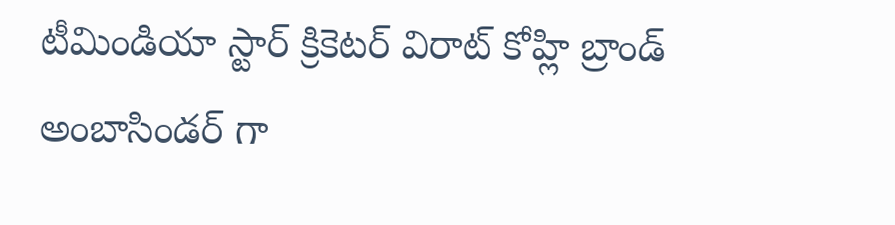టీమిండియా స్టార్ క్రికెటర్ విరాట్ కోహ్లి బ్రాండ్ అంబాసిండర్ గా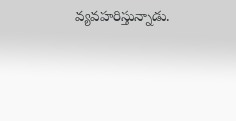వ్యవహరిస్తున్నాడు.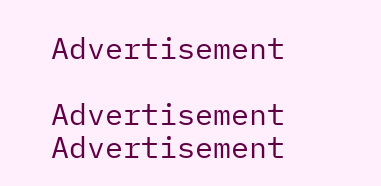Advertisement

Advertisement
Advertisement